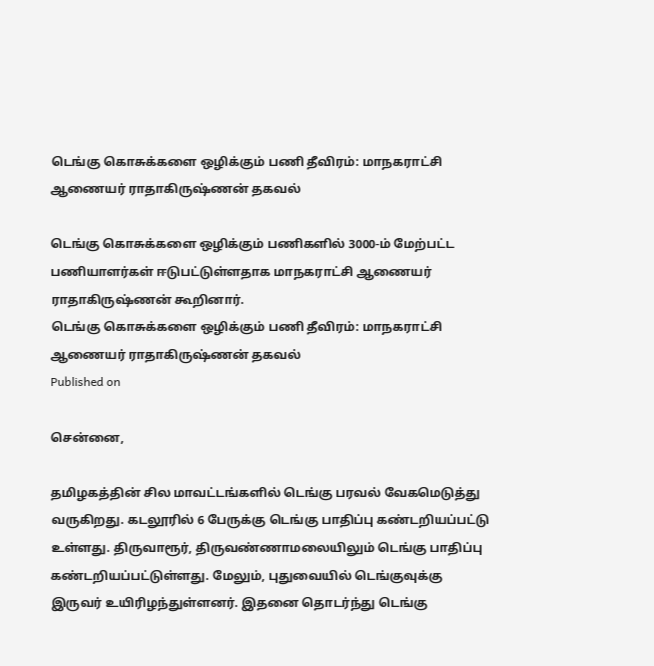டெங்கு கொசுக்களை ஒழிக்கும் பணி தீவிரம்: மாநகராட்சி ஆணையர் ராதாகிருஷ்ணன் தகவல்

டெங்கு கொசுக்களை ஒழிக்கும் பணிகளில் 3000-ம் மேற்பட்ட பணியாளர்கள் ஈடுபட்டுள்ளதாக மாநகராட்சி ஆணையர் ராதாகிருஷ்ணன் கூறினார்.
டெங்கு கொசுக்களை ஒழிக்கும் பணி தீவிரம்: மாநகராட்சி ஆணையர் ராதாகிருஷ்ணன் தகவல்
Published on

சென்னை,

தமிழகத்தின் சில மாவட்டங்களில் டெங்கு பரவல் வேகமெடுத்து வருகிறது. கடலூரில் 6 பேருக்கு டெங்கு பாதிப்பு கண்டறியப்பட்டு உள்ளது. திருவாரூர், திருவண்ணாமலையிலும் டெங்கு பாதிப்பு கண்டறியப்பட்டுள்ளது. மேலும், புதுவையில் டெங்குவுக்கு இருவர் உயிரிழந்துள்ளனர். இதனை தொடர்ந்து டெங்கு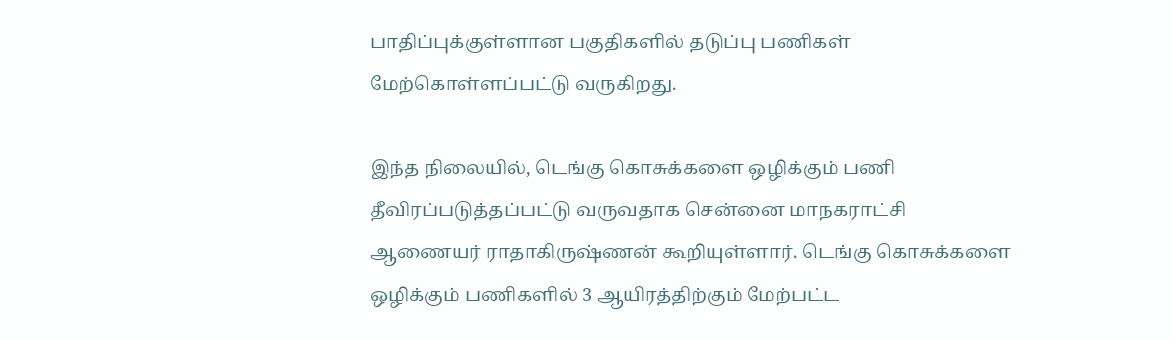பாதிப்புக்குள்ளான பகுதிகளில் தடுப்பு பணிகள் மேற்கொள்ளப்பட்டு வருகிறது.

இந்த நிலையில், டெங்கு கொசுக்களை ஒழிக்கும் பணி தீவிரப்படுத்தப்பட்டு வருவதாக சென்னை மாநகராட்சி ஆணையர் ராதாகிருஷ்ணன் கூறியுள்ளார். டெங்கு கொசுக்களை ஒழிக்கும் பணிகளில் 3 ஆயிரத்திற்கும் மேற்பட்ட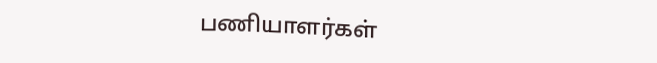பணியாளர்கள்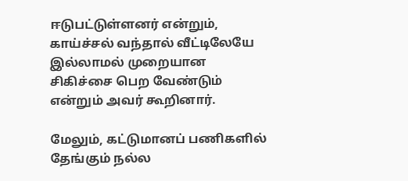ஈடுபட்டுள்ளனர் என்றும், காய்ச்சல் வந்தால் வீட்டிலேயே இல்லாமல் முறையான சிகிச்சை பெற வேண்டும் என்றும் அவர் கூறினார்.

மேலும், கட்டுமானப் பணிகளில் தேங்கும் நல்ல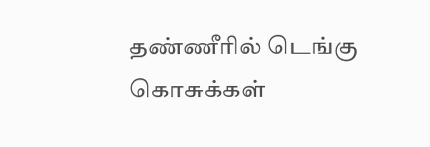தண்ணீரில் டெங்கு கொசுக்கள்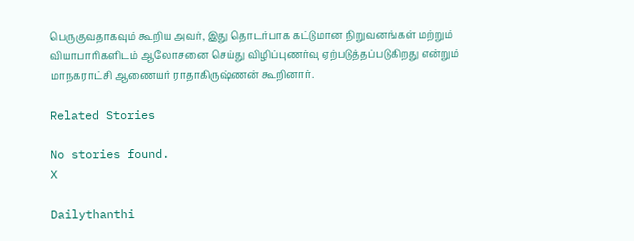பெருகுவதாகவும் கூறிய அவர், இது தொடர்பாக கட்டுமான நிறுவனங்கள் மற்றும் வியாபாரிகளிடம் ஆலோசனை செய்து விழிப்புணர்வு ஏற்படுத்தப்படுகிறது என்றும் மாநகராட்சி ஆணையர் ராதாகிருஷ்ணன் கூறினார்.

Related Stories

No stories found.
X

Dailythanthi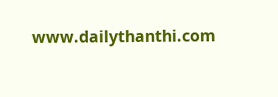www.dailythanthi.com